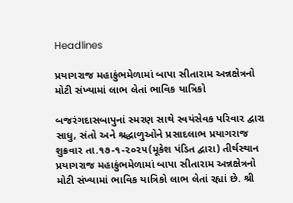Headlines

પ્રયાગરાજ મહાકુંભમેળામાં બાપા સીતારામ અન્નક્ષેત્રનો મોટી સંખ્યામાં લાભ લેતાં ભાવિક યાત્રિકો

બજરંગદાસબાપુનાં સ્મરણ સાથે સ્વયંસેવક પરિવાર દ્વારા સાધુ, સંતો અને શ્રદ્ધાળુઓને પ્રસાદલાભ પ્રયાગરાજ શુક્રવાર તા.૧૭-૧-૨૦૨૫(મૂકેશ પંડિત દ્વારા) તીર્થસ્થાન પ્રયાગરાજ મહાકુંભમેળામાં બાપા સીતારામ અન્નક્ષેત્રનો મોટી સંખ્યામાં ભાવિક યાત્રિકો લાભ લેતાં રહ્યાં છે. શ્રી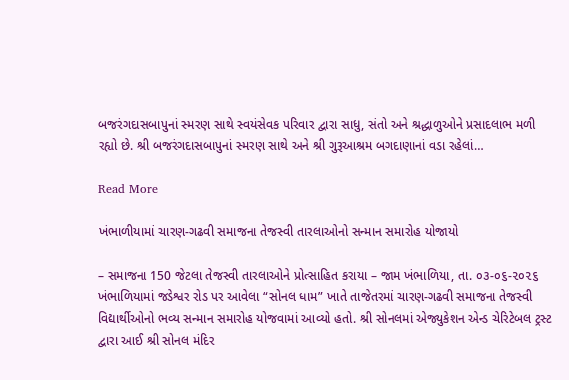બજરંગદાસબાપુનાં સ્મરણ સાથે સ્વયંસેવક પરિવાર દ્વારા સાધુ, સંતો અને શ્રદ્ધાળુઓને પ્રસાદલાભ મળી રહ્યો છે. શ્રી બજરંગદાસબાપુનાં સ્મરણ સાથે અને શ્રી ગુરૂઆશ્રમ બગદાણાનાં વડા રહેલાં…

Read More

ખંભાળીયામાં ચારણ-ગઢવી સમાજના તેજસ્વી તારલાઓનો સન્માન સમારોહ યોજાયો

– સમાજના 150 જેટલા તેજસ્વી તારલાઓને પ્રોત્સાહિત કરાયા – જામ ખંભાળિયા, તા. ૦૩-૦૬-૨૦૨૬       ખંભાળિયામાં જડેશ્વર રોડ પર આવેલા “સોનલ ધામ” ખાતે તાજેતરમાં ચારણ-ગઢવી સમાજના તેજસ્વી વિદ્યાર્થીઓનો ભવ્ય સન્માન સમારોહ યોજવામાં આવ્યો હતો. શ્રી સોનલમાં એજ્યુકેશન એન્ડ ચેરિટેબલ ટ્રસ્ટ દ્વારા આઈ શ્રી સોનલ મંદિર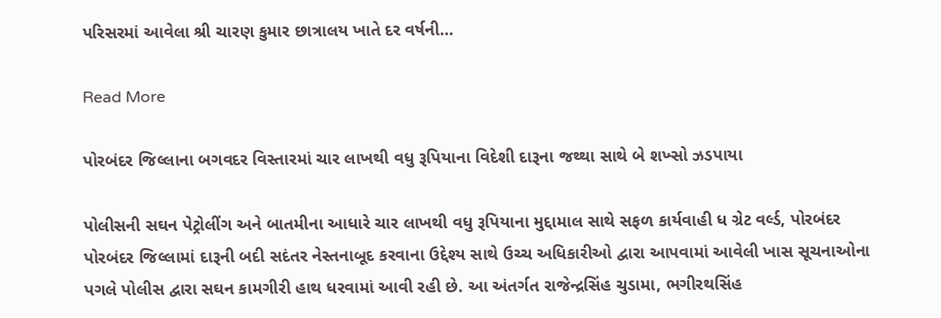પરિસરમાં આવેલા શ્રી ચારણ કુમાર છાત્રાલય ખાતે દર વર્ષની…

Read More

પોરબંદર જિલ્લાના બગવદર વિસ્તારમાં ચાર લાખથી વધુ રૂપિયાના વિદેશી દારૂના જથ્થા સાથે બે શખ્સો ઝડપાયા

પોલીસની સઘન પેટ્રોલીંગ અને બાતમીના આધારે ચાર લાખથી વધુ રૂપિયાના મુદ્દામાલ સાથે સફળ કાર્યવાહી ધ ગ્રેટ વર્લ્ડ, પોરબંદર પોરબંદર જિલ્લામાં દારૂની બદી સદંતર નેસ્તનાબૂદ કરવાના ઉદ્દેશ્ય સાથે ઉચ્ચ અધિકારીઓ દ્વારા આપવામાં આવેલી ખાસ સૂચનાઓના પગલે પોલીસ દ્વારા સઘન કામગીરી હાથ ધરવામાં આવી રહી છે. આ અંતર્ગત રાજેન્દ્રસિંહ ચુડામા, ભગીરથસિંહ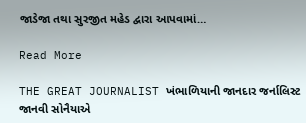જાડેજા તથા સુરજીત મહેડ દ્વારા આપવામાં…

Read More

THE GREAT JOURNALIST ખંભાળિયાની જાનદાર જર્નાલિસ્ટ જાનવી સોનૈયાએ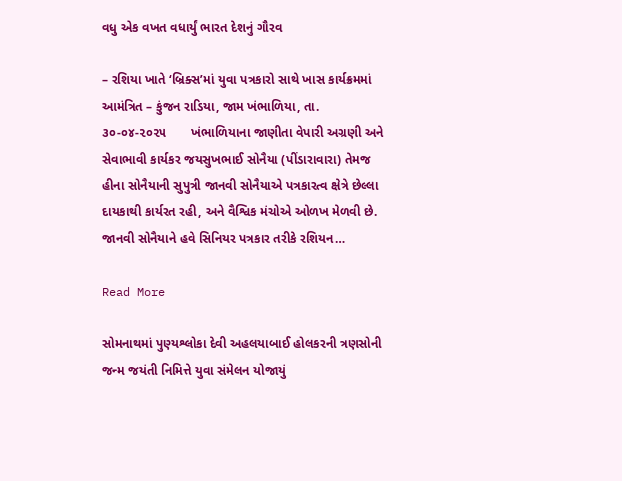વધુ એક વખત વધાર્યું ભારત દેશનું ગૌરવ

– રશિયા ખાતે ‘બ્રિક્સ’માં યુવા પત્રકારો સાથે ખાસ કાર્યક્રમમાં આમંત્રિત – કુંજન રાડિયા, જામ ખંભાળિયા, તા. ૩૦-૦૪-૨૦૨૫       ખંભાળિયાના જાણીતા વેપારી અગ્રણી અને સેવાભાવી કાર્યકર જયસુખભાઈ સોનૈયા (પીંડારાવારા) તેમજ હીના સોનૈયાની સુપુત્રી જાનવી સોનૈયાએ પત્રકારત્વ ક્ષેત્રે છેલ્લા દાયકાથી કાર્યરત રહી, અને વૈશ્વિક મંચોએ ઓળખ મેળવી છે. જાનવી સોનૈયાને હવે સિનિયર પત્રકાર તરીકે રશિયન…

Read More

સોમનાથમાં પુણ્યશ્લોકા દેવી અહલયાબાઈ હોલકરની ત્રણસોની જન્મ જયંતી નિમિત્તે યુવા સંમેલન યોજાયું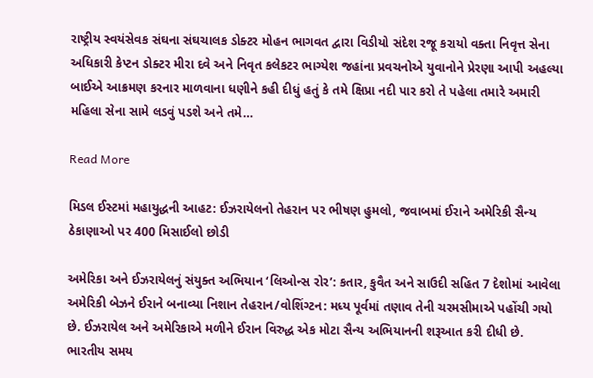રાષ્ટ્રીય સ્વયંસેવક સંઘના સંઘચાલક ડોક્ટર મોહન ભાગવત દ્વારા વિડીયો સંદેશ રજૂ કરાયો વક્તા નિવૃત્ત સેના અધિકારી કેપ્ટન ડોક્ટર મીરા દવે અને નિવૃત કલેકટર ભાગ્યેશ જહાંના પ્રવચનોએ યુવાનોને પ્રેરણા આપી અહલ્યા બાઈએ આક્રમણ કરનાર માળવાના ધણીને કહી દીધું હતું કે તમે ક્ષિપ્રા નદી પાર કરો તે પહેલા તમારે અમારી મહિલા સેના સામે લડવું પડશે અને તમે…

Read More

મિડલ ઈસ્ટમાં મહાયુદ્ધની આહટ: ઈઝરાયેલનો તેહરાન પર ભીષણ હુમલો, જવાબમાં ઈરાને અમેરિકી સૈન્ય ઠેકાણાઓ પર 400 મિસાઈલો છોડી

અમેરિકા અને ઈઝરાયેલનું સંયુક્ત અભિયાન ‘લિઓન્સ રોર’: કતાર, કુવૈત અને સાઉદી સહિત 7 દેશોમાં આવેલા અમેરિકી બેઝને ઈરાને બનાવ્યા નિશાન તેહરાન/વોશિંગ્ટન: મધ્ય પૂર્વમાં તણાવ તેની ચરમસીમાએ પહોંચી ગયો છે. ઈઝરાયેલ અને અમેરિકાએ મળીને ઈરાન વિરુદ્ધ એક મોટા સૈન્ય અભિયાનની શરૂઆત કરી દીધી છે. ભારતીય સમય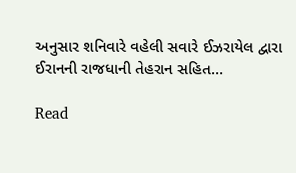અનુસાર શનિવારે વહેલી સવારે ઈઝરાયેલ દ્વારા ઈરાનની રાજધાની તેહરાન સહિત…

Read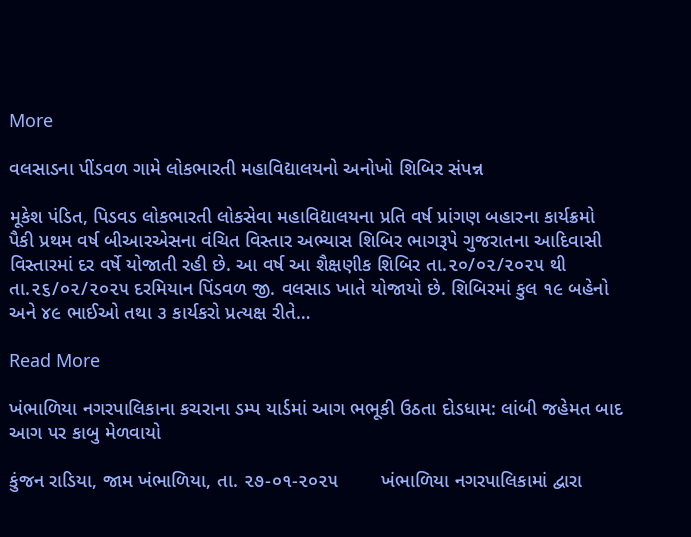More

વલસાડના પીંડવળ ગામે લોકભારતી મહાવિદ્યાલયનો અનોખો શિબિર સંપન્ન

મૂકેશ પંડિત, પિડવડ લોકભારતી લોકસેવા મહાવિદ્યાલયના પ્રતિ વર્ષ પ્રાંગણ બહારના કાર્યક્રમો પૈકી પ્રથમ વર્ષ બીઆરએસના વંચિત વિસ્તાર અભ્યાસ શિબિર ભાગરૂપે ગુજરાતના આદિવાસી વિસ્તારમાં દર વર્ષે યોજાતી રહી છે. આ વર્ષ આ શૈક્ષણીક શિબિર તા.૨૦/૦૨/૨૦૨૫ થી તા.૨૬/૦૨/૨૦૨૫ દરમિયાન પિંડવળ જી. વલસાડ ખાતે યોજાયો છે. શિબિરમાં કુલ ૧૯ બહેનો અને ૪૯ ભાઈઓ તથા ૩ કાર્યકરો પ્રત્યક્ષ રીતે…

Read More

ખંભાળિયા નગરપાલિકાના કચરાના ડમ્પ યાર્ડમાં આગ ભભૂકી ઉઠતા દોડધામ: લાંબી જહેમત બાદ આગ પર કાબુ મેળવાયો

કુંજન રાડિયા, જામ ખંભાળિયા, તા. ૨૭-૦૧-૨૦૨૫        ખંભાળિયા નગરપાલિકામાં દ્વારા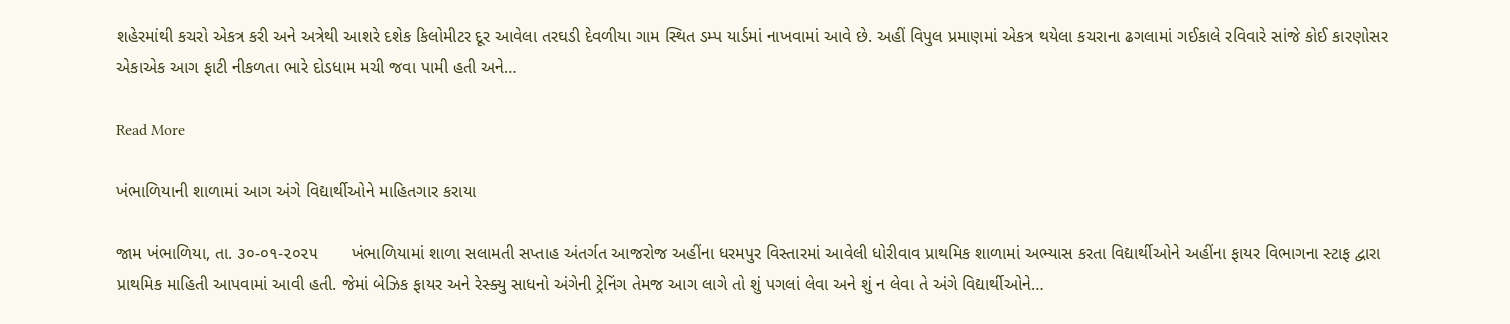શહેરમાંથી કચરો એકત્ર કરી અને અત્રેથી આશરે દશેક કિલોમીટર દૂર આવેલા તરઘડી દેવળીયા ગામ સ્થિત ડમ્પ યાર્ડમાં નાખવામાં આવે છે. અહીં વિપુલ પ્રમાણમાં એકત્ર થયેલા કચરાના ઢગલામાં ગઈકાલે રવિવારે સાંજે કોઈ કારણોસર એકાએક આગ ફાટી નીકળતા ભારે દોડધામ મચી જવા પામી હતી અને…

Read More

ખંભાળિયાની શાળામાં આગ અંગે વિદ્યાર્થીઓને માહિતગાર કરાયા

જામ ખંભાળિયા, તા. ૩૦-૦૧-૨૦૨૫       ખંભાળિયામાં શાળા સલામતી સપ્તાહ અંતર્ગત આજરોજ અહીંના ધરમપુર વિસ્તારમાં આવેલી ધોરીવાવ પ્રાથમિક શાળામાં અભ્યાસ કરતા વિદ્યાર્થીઓને અહીંના ફાયર વિભાગના સ્ટાફ દ્વારા પ્રાથમિક માહિતી આપવામાં આવી હતી. જેમાં બેઝિક ફાયર અને રેસ્ક્યુ સાધનો અંગેની ટ્રેનિંગ તેમજ આગ લાગે તો શું પગલાં લેવા અને શું ન લેવા તે અંગે વિદ્યાર્થીઓને…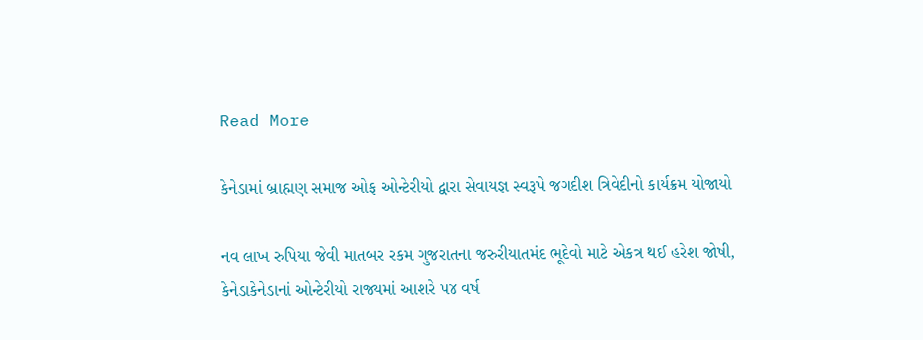Read More

કેનેડામાં બ્રાહ્મણ સમાજ ઓફ ઓન્ટેરીયો દ્વારા સેવાયજ્ઞ સ્વરૂપે જગદીશ ત્રિવેદીનો કાર્યક્રમ યોજાયો

નવ લાખ રુપિયા જેવી માતબર રકમ ગુજરાતના જરુરીયાતમંદ ભૂદેવો માટે એકત્ર થઈ હરેશ જોષી, કેનેડાકેનેડાનાં ઓન્ટેરીયો રાજ્યમાં આશરે ૫૪ વર્ષ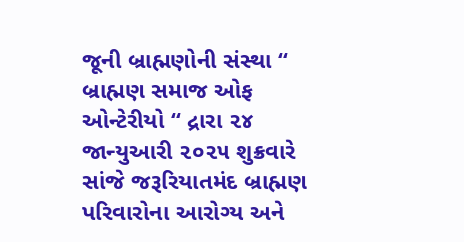જૂની બ્રાહ્મણોની સંસ્થા “ બ્રાહ્મણ સમાજ ઓફ ઓન્ટેરીયો “ દ્રારા ૨૪ જાન્યુઆરી ૨૦૨૫ શુક્રવારે સાંજે જરૂરિયાતમંદ બ્રાહ્મણ પરિવારોના આરોગ્ય અને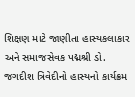શિક્ષણ માટે જાણીતા હાસ્યકલાકાર અને સમાજસેવક પદ્મશ્રી ડો. જગદીશ ત્રિવેદીનો હાસ્યનો કાર્યક્રમ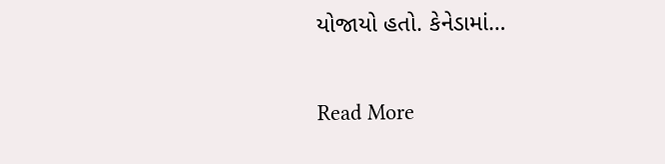યોજાયો હતો. કેનેડામાં…

Read More